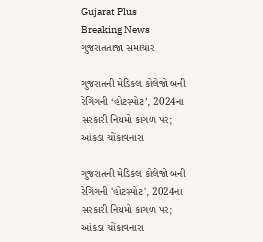Gujarat Plus
Breaking News
ગુજરાતતાજા સમાચાર

ગુજરાતની મેડિકલ કોલેજો બની રેગિંગની ‘હોટસ્પોટ’, 2024ના સરકારી નિયમો કાગળ પર; આંકડા ચોંકાવનારા

ગુજરાતની મેડિકલ કોલેજો બની રેગિંગની 'હોટસ્પોટ', 2024ના સરકારી નિયમો કાગળ પર; આંકડા ચોંકાવનારા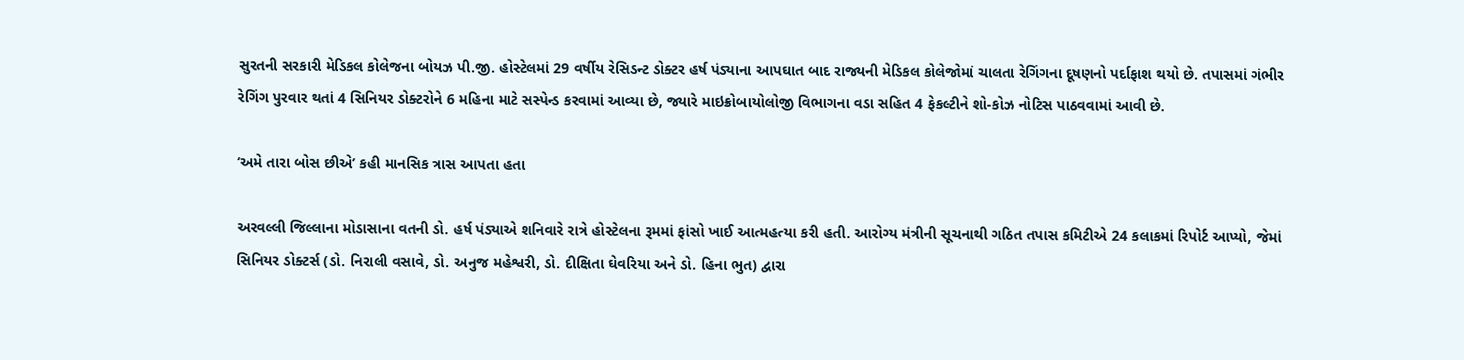સુરતની સરકારી મેડિકલ કોલેજના બોયઝ પી.જી. હોસ્ટેલમાં 29 વર્ષીય રેસિડન્ટ ડોક્ટર હર્ષ પંડ્યાના આપઘાત બાદ રાજ્યની મેડિકલ કોલેજોમાં ચાલતા રેગિંગના દૂષણનો પર્દાફાશ થયો છે. તપાસમાં ગંભીર રેગિંગ પુરવાર થતાં 4 સિનિયર ડોક્ટરોને 6 મહિના માટે સસ્પેન્ડ કરવામાં આવ્યા છે, જ્યારે માઇક્રોબાયોલોજી વિભાગના વડા સહિત 4 ફેકલ્ટીને શો-કોઝ નોટિસ પાઠવવામાં આવી છે.

‘અમે તારા બોસ છીએ’ કહી માનસિક ત્રાસ આપતા હતા

અરવલ્લી જિલ્લાના મોડાસાના વતની ડો. હર્ષ પંડ્યાએ શનિવારે રાત્રે હોસ્ટેલના રૂમમાં ફાંસો ખાઈ આત્મહત્યા કરી હતી. આરોગ્ય મંત્રીની સૂચનાથી ગઠિત તપાસ કમિટીએ 24 કલાકમાં રિપોર્ટ આપ્યો, જેમાં સિનિયર ડોક્ટર્સ (ડો. નિરાલી વસાવે, ડો. અનુજ મહેશ્વરી, ડો. દીક્ષિતા ઘેવરિયા અને ડો. હિના ભુત) દ્વારા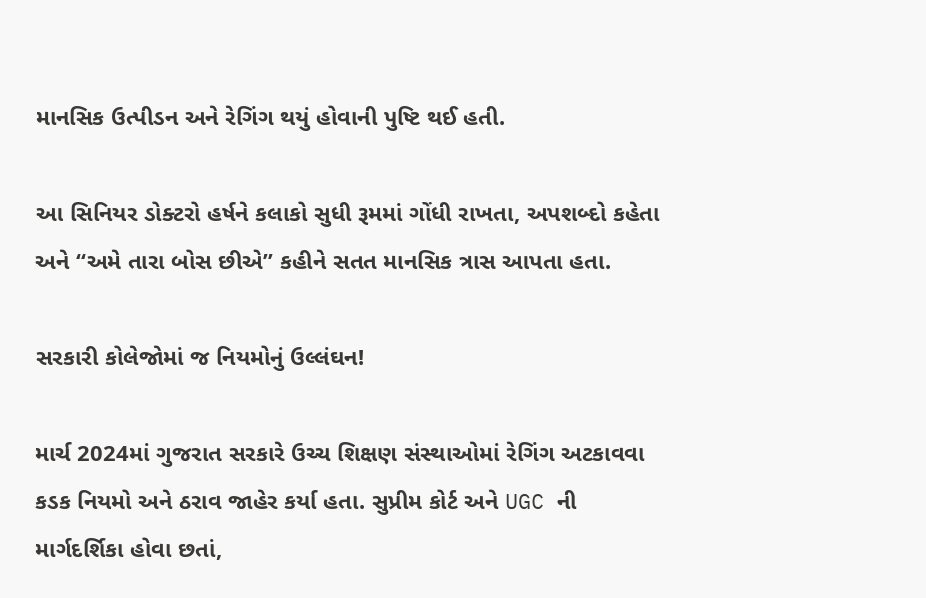માનસિક ઉત્પીડન અને રેગિંગ થયું હોવાની પુષ્ટિ થઈ હતી.

આ સિનિયર ડોક્ટરો હર્ષને કલાકો સુધી રૂમમાં ગોંધી રાખતા, અપશબ્દો કહેતા અને “અમે તારા બોસ છીએ” કહીને સતત માનસિક ત્રાસ આપતા હતા.

સરકારી કોલેજોમાં જ નિયમોનું ઉલ્લંઘન!

માર્ચ 2024માં ગુજરાત સરકારે ઉચ્ચ શિક્ષણ સંસ્થાઓમાં રેગિંગ અટકાવવા કડક નિયમો અને ઠરાવ જાહેર કર્યા હતા. સુપ્રીમ કોર્ટ અને UGC ની માર્ગદર્શિકા હોવા છતાં,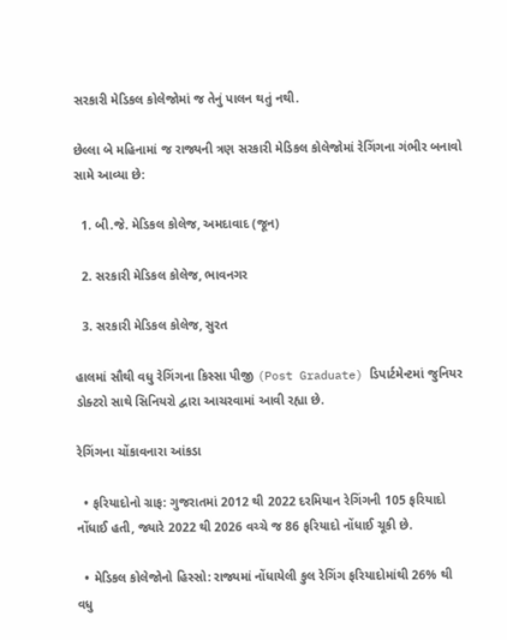સરકારી મેડિકલ કોલેજોમાં જ તેનું પાલન થતું નથી.

છેલ્લા બે મહિનામાં જ રાજ્યની ત્રણ સરકારી મેડિકલ કોલેજોમાં રેગિંગના ગંભીર બનાવો સામે આવ્યા છે:

  1. બી.જે. મેડિકલ કોલેજ, અમદાવાદ (જૂન)

  2. સરકારી મેડિકલ કોલેજ, ભાવનગર

  3. સરકારી મેડિકલ કોલેજ, સુરત

હાલમાં સૌથી વધુ રેગિંગના કિસ્સા પીજી (Post Graduate) ડિપાર્ટમેન્ટમાં જુનિયર ડોક્ટરો સાથે સિનિયરો દ્વારા આચરવામાં આવી રહ્યા છે.

રેગિંગના ચોંકાવનારા આંકડા

  • ફરિયાદોનો ગ્રાફ: ગુજરાતમાં 2012 થી 2022 દરમિયાન રેગિંગની 105 ફરિયાદો નોંધાઈ હતી, જ્યારે 2022 થી 2026 વચ્ચે જ 86 ફરિયાદો નોંધાઈ ચૂકી છે.

  • મેડિકલ કોલેજોનો હિસ્સો: રાજ્યમાં નોંધાયેલી કુલ રેગિંગ ફરિયાદોમાંથી 26% થી વધુ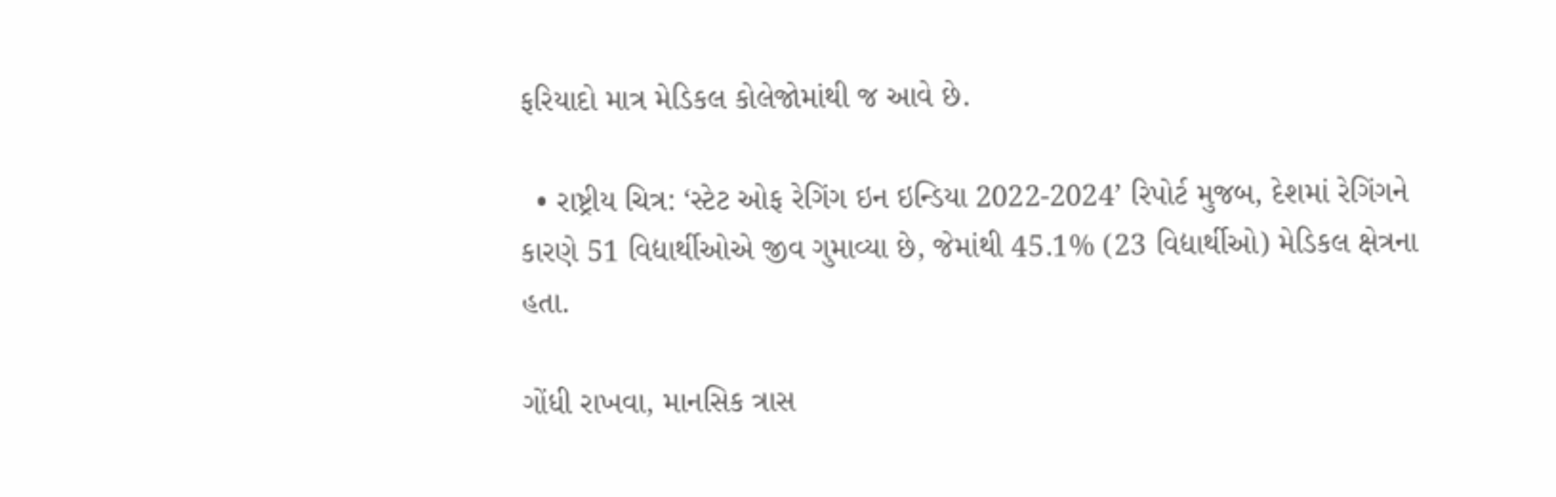ફરિયાદો માત્ર મેડિકલ કોલેજોમાંથી જ આવે છે.

  • રાષ્ટ્રીય ચિત્ર: ‘સ્ટેટ ઓફ રેગિંગ ઇન ઇન્ડિયા 2022-2024’ રિપોર્ટ મુજબ, દેશમાં રેગિંગને કારણે 51 વિદ્યાર્થીઓએ જીવ ગુમાવ્યા છે, જેમાંથી 45.1% (23 વિદ્યાર્થીઓ) મેડિકલ ક્ષેત્રના હતા.

ગોંધી રાખવા, માનસિક ત્રાસ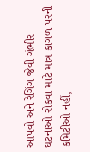આપવો અને રેગિંગ જેવી ગંભીર ઘટનાઓ રોકવા માટે માત્ર કાગળ પરની કમિટીઓ નહીં,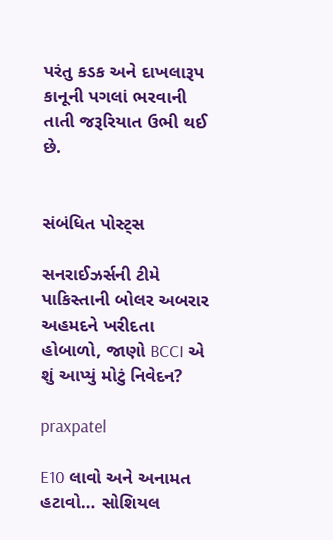પરંતુ કડક અને દાખલારૂપ કાનૂની પગલાં ભરવાની તાતી જરૂરિયાત ઉભી થઈ છે.


સંબંધિત પોસ્ટ્સ

સનરાઈઝર્સની ટીમે પાકિસ્તાની બોલર અબરાર અહમદને ખરીદતા હોબાળો, જાણો BCCI એ શું આપ્યું મોટું નિવેદન?

praxpatel

E10 લાવો અને અનામત હટાવો… સોશિયલ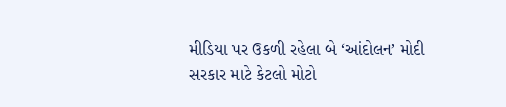મીડિયા પર ઉકળી રહેલા બે ‘આંદોલન’ મોદી સરકાર માટે કેટલો મોટો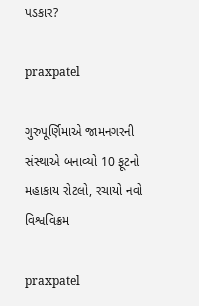પડકાર?

praxpatel

ગુરુપૂર્ણિમાએ જામનગરની સંસ્થાએ બનાવ્યો 10 ફૂટનો મહાકાય રોટલો, રચાયો નવો વિશ્વવિક્રમ

praxpatel